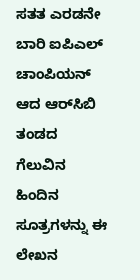ಸತತ ಎರಡನೇ ಬಾರಿ ಐಪಿಎಲ್ ಚಾಂಪಿಯನ್ ಆದ ಆರ್‌ಸಿಬಿ ತಂಡದ ಗೆಲುವಿನ ಹಿಂದಿನ ಸೂತ್ರಗಳನ್ನು ಈ ಲೇಖನ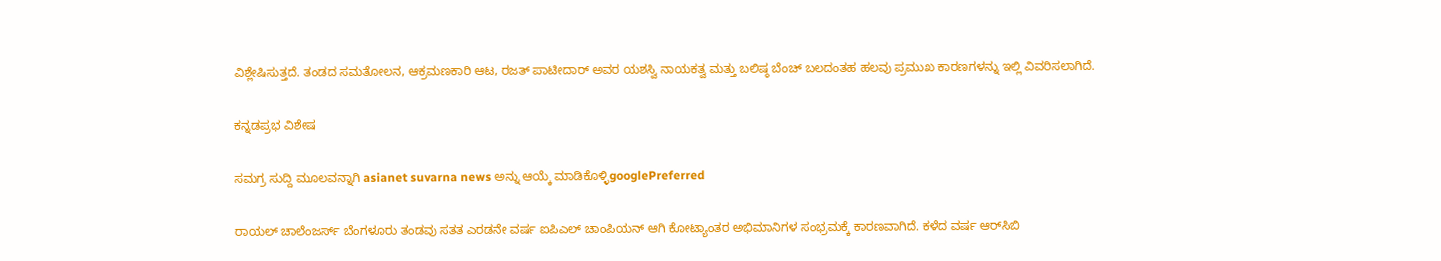ವಿಶ್ಲೇಷಿಸುತ್ತದೆ. ತಂಡದ ಸಮತೋಲನ, ಆಕ್ರಮಣಕಾರಿ ಆಟ, ರಜತ್ ಪಾಟೀದಾರ್ ಅವರ ಯಶಸ್ವಿ ನಾಯಕತ್ವ ಮತ್ತು ಬಲಿಷ್ಠ ಬೆಂಚ್ ಬಲದಂತಹ ಹಲವು ಪ್ರಮುಖ ಕಾರಣಗಳನ್ನು ಇಲ್ಲಿ ವಿವರಿಸಲಾಗಿದೆ.

ಕನ್ನಡಪ್ರಭ ವಿಶೇಷ

ಸಮಗ್ರ ಸುದ್ದಿ ಮೂಲವನ್ನಾಗಿ asianet suvarna news ಅನ್ನು ಆಯ್ಕೆ ಮಾಡಿಕೊಳ್ಳಿgooglePreferred

ರಾಯಲ್ ಚಾಲೆಂಜರ್ಸ್ ಬೆಂಗಳೂರು ತಂಡವು ಸತತ ಎರಡನೇ ವರ್ಷ ಐಪಿಎಲ್ ಚಾಂಪಿಯನ್ ಆಗಿ ಕೋಟ್ಯಾಂತರ ಅಭಿಮಾನಿಗಳ ಸಂಭ್ರಮಕ್ಕೆ ಕಾರಣವಾಗಿದೆ. ಕಳೆದ ವರ್ಷ ಆರ್‌ಸಿಬಿ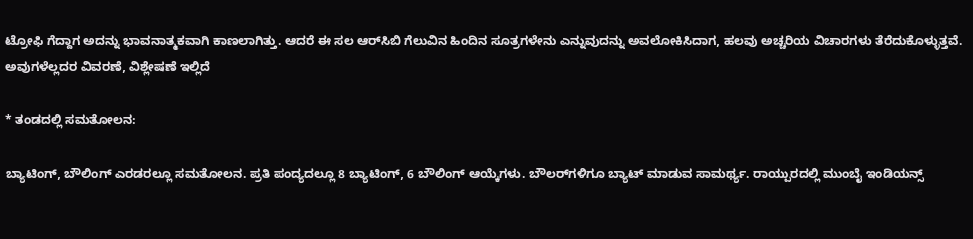ಟ್ರೋಫಿ ಗೆದ್ದಾಗ ಅದನ್ನು ಭಾವನಾತ್ಮಕವಾಗಿ ಕಾಣಲಾಗಿತ್ತು. ಆದರೆ ಈ ಸಲ ಆರ್‌ಸಿಬಿ ಗೆಲುವಿನ ಹಿಂದಿನ ಸೂತ್ರಗಳೇನು ಎನ್ನುವುದನ್ನು ಅವಲೋಕಿಸಿದಾಗ, ಹಲವು ಅಚ್ಚರಿಯ ವಿಚಾರಗಳು ತೆರೆದುಕೊಳ್ಳುತ್ತವೆ. ಅವುಗಳೆಲ್ಲದರ ವಿವರಣೆ, ವಿಶ್ಲೇಷಣೆ ಇಲ್ಲಿದೆ

* ತಂಡದಲ್ಲಿ ಸಮತೋಲನ:

ಬ್ಯಾಟಿಂಗ್‌, ಬೌಲಿಂಗ್‌ ಎರಡರಲ್ಲೂ ಸಮತೋಲನ. ಪ್ರತಿ ಪಂದ್ಯದಲ್ಲೂ 8 ಬ್ಯಾಟಿಂಗ್‌, 6 ಬೌಲಿಂಗ್‌ ಆಯ್ಕೆಗಳು. ಬೌಲರ್‌ಗಳಿಗೂ ಬ್ಯಾಟ್‌ ಮಾಡುವ ಸಾಮರ್ಥ್ಯ. ರಾಯ್ಪುರದಲ್ಲಿ ಮುಂಬೈ ಇಂಡಿಯನ್ಸ್‌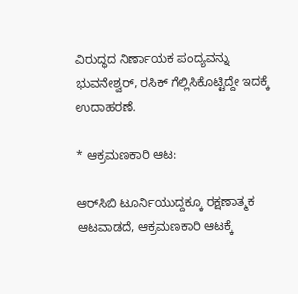ವಿರುದ್ಧದ ನಿರ್ಣಾಯಕ ಪಂದ್ಯವನ್ನು ಭುವನೇಶ್ವರ್‌, ರಸಿಕ್‌ ಗೆಲ್ಲಿಸಿಕೊಟ್ಟಿದ್ದೇ ಇದಕ್ಕೆ ಉದಾಹರಣೆ.

* ಆಕ್ರಮಣಕಾರಿ ಆಟ:

ಆರ್‌ಸಿಬಿ ಟೂರ್ನಿಯುದ್ದಕ್ಕೂ ರಕ್ಷಣಾತ್ಮಕ ಆಟವಾಡದೆ, ಆಕ್ರಮಣಕಾರಿ ಆಟಕ್ಕೆ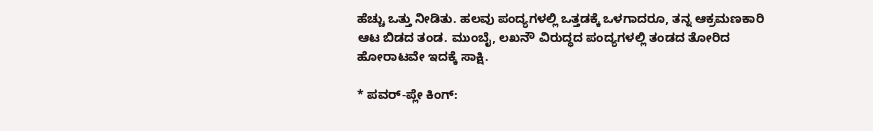ಹೆಚ್ಚು ಒತ್ತು ನೀಡಿತು. ಹಲವು ಪಂದ್ಯಗಳಲ್ಲಿ ಒತ್ತಡಕ್ಕೆ ಒಳಗಾದರೂ, ತನ್ನ ಆಕ್ರಮಣಕಾರಿ ಆಟ ಬಿಡದ ತಂಡ. ಮುಂಬೈ, ಲಖನೌ ವಿರುದ್ಧದ ಪಂದ್ಯಗಳಲ್ಲಿ ತಂಡದ ತೋರಿದ ಹೋರಾಟವೇ ಇದಕ್ಕೆ ಸಾಕ್ಷಿ.

* ಪವರ್‌-ಪ್ಲೇ ಕಿಂಗ್‌: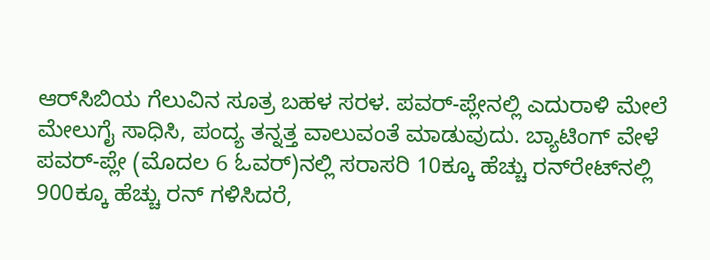ಆರ್‌ಸಿಬಿಯ ಗೆಲುವಿನ ಸೂತ್ರ ಬಹಳ ಸರಳ. ಪವರ್‌-ಪ್ಲೇನಲ್ಲಿ ಎದುರಾಳಿ ಮೇಲೆ ಮೇಲುಗೈ ಸಾಧಿಸಿ, ಪಂದ್ಯ ತನ್ನತ್ತ ವಾಲುವಂತೆ ಮಾಡುವುದು. ಬ್ಯಾಟಿಂಗ್‌ ವೇಳೆ ಪವರ್‌-ಪ್ಲೇ (ಮೊದಲ 6 ಓವರ್‌)ನಲ್ಲಿ ಸರಾಸರಿ 10ಕ್ಕೂ ಹೆಚ್ಚು ರನ್‌ರೇಟ್‌ನಲ್ಲಿ 900ಕ್ಕೂ ಹೆಚ್ಚು ರನ್‌ ಗಳಿಸಿದರೆ,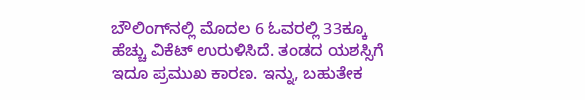ಬೌಲಿಂಗ್‌ನಲ್ಲಿ ಮೊದಲ 6 ಓವರಲ್ಲಿ 33ಕ್ಕೂ ಹೆಚ್ಚು ವಿಕೆಟ್‌ ಉರುಳಿಸಿದೆ. ತಂಡದ ಯಶಸ್ಸಿಗೆ ಇದೂ ಪ್ರಮುಖ ಕಾರಣ. ಇನ್ನು, ಬಹುತೇಕ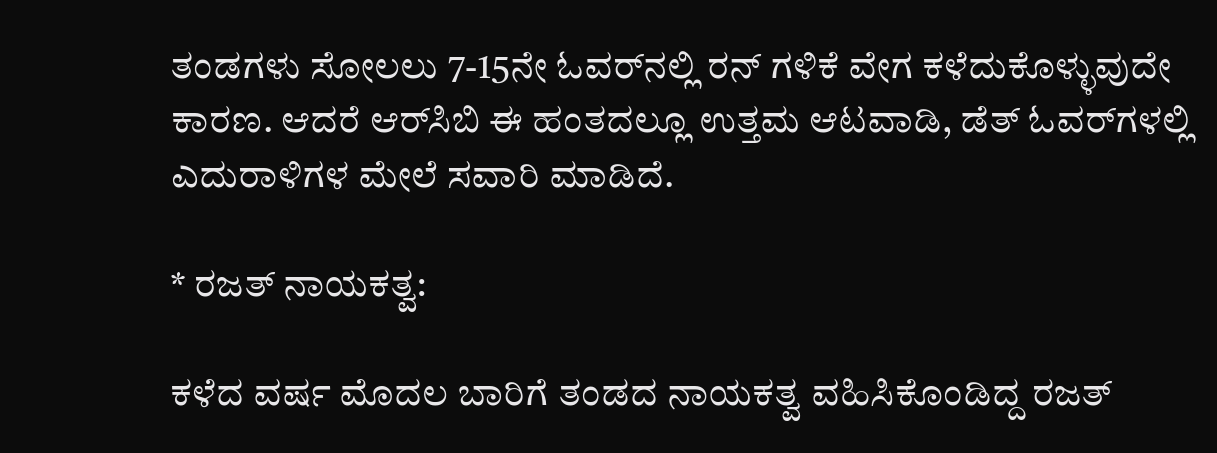ತಂಡಗಳು ಸೋಲಲು 7-15ನೇ ಓವರ್‌ನಲ್ಲಿ ರನ್‌ ಗಳಿಕೆ ವೇಗ ಕಳೆದುಕೊಳ್ಳುವುದೇ ಕಾರಣ. ಆದರೆ ಆರ್‌ಸಿಬಿ ಈ ಹಂತದಲ್ಲೂ ಉತ್ತಮ ಆಟವಾಡಿ, ಡೆತ್‌ ಓವರ್‌ಗಳಲ್ಲಿ ಎದುರಾಳಿಗಳ ಮೇಲೆ ಸವಾರಿ ಮಾಡಿದೆ.

* ರಜತ್‌ ನಾಯಕತ್ವ:

ಕಳೆದ ವರ್ಷ ಮೊದಲ ಬಾರಿಗೆ ತಂಡದ ನಾಯಕತ್ವ ವಹಿಸಿಕೊಂಡಿದ್ದ ರಜತ್‌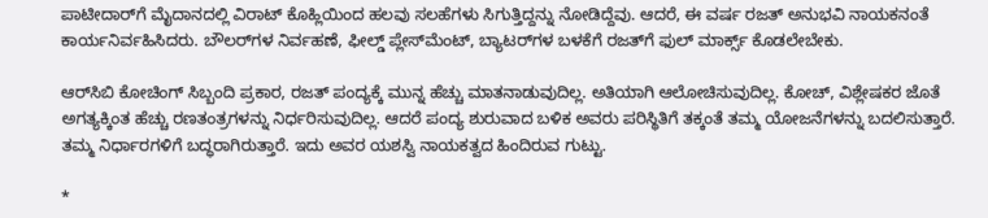ಪಾಟೀದಾರ್‌ಗೆ ಮೈದಾನದಲ್ಲಿ ವಿರಾಟ್‌ ಕೊಹ್ಲಿಯಿಂದ ಹಲವು ಸಲಹೆಗಳು ಸಿಗುತ್ತಿದ್ದನ್ನು ನೋಡಿದ್ದೆವು. ಆದರೆ, ಈ ವರ್ಷ ರಜತ್‌ ಅನುಭವಿ ನಾಯಕನಂತೆ ಕಾರ್ಯನಿರ್ವಹಿಸಿದರು. ಬೌಲರ್‌ಗಳ ನಿರ್ವಹಣೆ, ಫೀಲ್ಡ್‌ ಪ್ಲೇಸ್‌ಮೆಂಟ್‌, ಬ್ಯಾಟರ್‌ಗಳ ಬಳಕೆಗೆ ರಜತ್‌ಗೆ ಫುಲ್‌ ಮಾರ್ಕ್ಸ್‌ ಕೊಡಲೇಬೇಕು.

ಆರ್‌ಸಿಬಿ ಕೋಚಿಂಗ್‌ ಸಿಬ್ಬಂದಿ ಪ್ರಕಾರ, ರಜತ್‌ ಪಂದ್ಯಕ್ಕೆ ಮುನ್ನ ಹೆಚ್ಚು ಮಾತನಾಡುವುದಿಲ್ಲ. ಅತಿಯಾಗಿ ಆಲೋಚಿಸುವುದಿಲ್ಲ. ಕೋಚ್‌, ವಿಶ್ಲೇಷಕರ ಜೊತೆ ಅಗತ್ಯಕ್ಕಿಂತ ಹೆಚ್ಚು ರಣತಂತ್ರಗಳನ್ನು ನಿರ್ಧರಿಸುವುದಿಲ್ಲ. ಆದರೆ ಪಂದ್ಯ ಶುರುವಾದ ಬಳಿಕ ಅವರು ಪರಿಸ್ಥಿತಿಗೆ ತಕ್ಕಂತೆ ತಮ್ಮ ಯೋಜನೆಗಳನ್ನು ಬದಲಿಸುತ್ತಾರೆ. ತಮ್ಮ ನಿರ್ಧಾರಗಳಿಗೆ ಬದ್ಧರಾಗಿರುತ್ತಾರೆ. ಇದು ಅವರ ಯಶಸ್ವಿ ನಾಯಕತ್ವದ ಹಿಂದಿರುವ ಗುಟ್ಟು.

*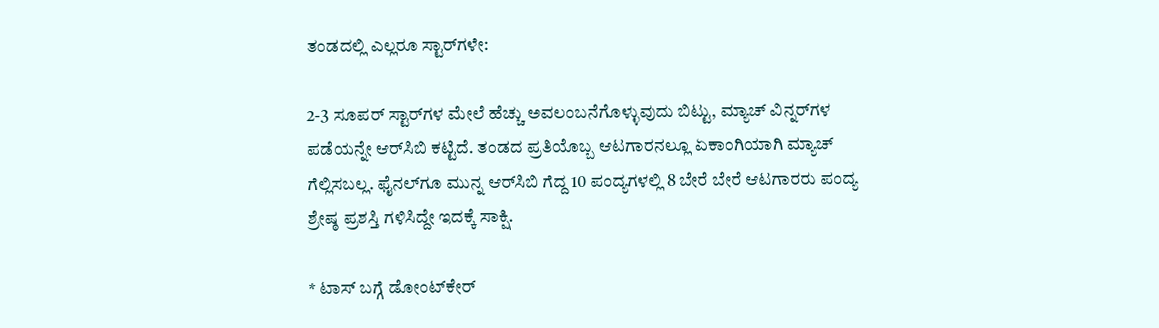ತಂಡದಲ್ಲಿ ಎಲ್ಲರೂ ಸ್ಟಾರ್‌ಗಳೇ:

2-3 ಸೂಪರ್‌ ಸ್ಟಾರ್‌ಗಳ ಮೇಲೆ ಹೆಚ್ಚು ಅವಲಂಬನೆಗೊಳ್ಳುವುದು ಬಿಟ್ಟು, ಮ್ಯಾಚ್‌ ವಿನ್ನರ್‌ಗಳ ಪಡೆಯನ್ನೇ ಆರ್‌ಸಿಬಿ ಕಟ್ಟಿದೆ. ತಂಡದ ಪ್ರತಿಯೊಬ್ಬ ಆಟಗಾರನಲ್ಲೂ ಏಕಾಂಗಿಯಾಗಿ ಮ್ಯಾಚ್‌ ಗೆಲ್ಲಿಸಬಲ್ಲ. ಫೈನಲ್‌ಗೂ ಮುನ್ನ ಆರ್‌ಸಿಬಿ ಗೆದ್ದ 10 ಪಂದ್ಯಗಳಲ್ಲಿ 8 ಬೇರೆ ಬೇರೆ ಆಟಗಾರರು ಪಂದ್ಯ ಶ್ರೇಷ್ಠ ಪ್ರಶಸ್ತಿ ಗಳಿಸಿದ್ದೇ ಇದಕ್ಕೆ ಸಾಕ್ಷಿ.

* ಟಾಸ್‌ ಬಗ್ಗೆ ಡೋಂಟ್‌ಕೇರ್‌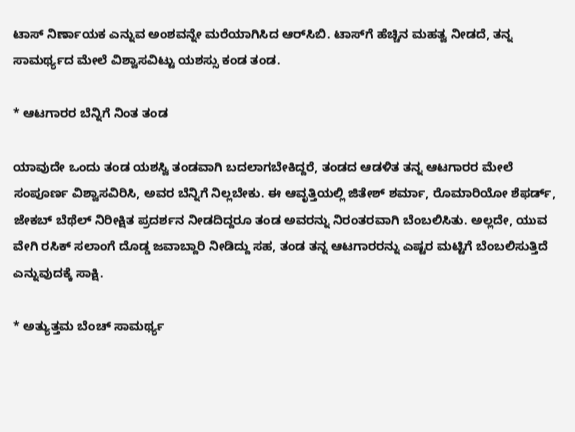ಟಾಸ್‌ ನಿರ್ಣಾಯಕ ಎನ್ನುವ ಅಂಶವನ್ನೇ ಮರೆಯಾಗಿಸಿದ ಆರ್‌ಸಿಬಿ. ಟಾಸ್‌ಗೆ ಹೆಚ್ಚಿನ ಮಹತ್ವ ನೀಡದೆ, ತನ್ನ ಸಾಮರ್ಥ್ಯದ ಮೇಲೆ ವಿಶ್ವಾಸವಿಟ್ಟು ಯಶಸ್ಸು ಕಂಡ ತಂಡ.

* ಆಟಗಾರರ ಬೆನ್ನಿಗೆ ನಿಂತ ತಂಡ

ಯಾವುದೇ ಒಂದು ತಂಡ ಯಶಸ್ವಿ ತಂಡವಾಗಿ ಬದಲಾಗಬೇಕಿದ್ದರೆ, ತಂಡದ ಆಡಳಿತ ತನ್ನ ಆಟಗಾರರ ಮೇಲೆ ಸಂಪೂರ್ಣ ವಿಶ್ವಾಸವಿರಿಸಿ, ಅವರ ಬೆನ್ನಿಗೆ ನಿಲ್ಲಬೇಕು. ಈ ಆವೃತ್ತಿಯಲ್ಲಿ ಜಿತೇಶ್‌ ಶರ್ಮಾ, ರೊಮಾರಿಯೋ ಶೆಫರ್ಡ್‌, ಜೇಕಬ್‌ ಬೆಥೆಲ್‌ ನಿರೀಕ್ಷಿತ ಪ್ರದರ್ಶನ ನೀಡದಿದ್ದರೂ ತಂಡ ಅವರನ್ನು ನಿರಂತರವಾಗಿ ಬೆಂಬಲಿಸಿತು. ಅಲ್ಲದೇ, ಯುವ ವೇಗಿ ರಸಿಕ್‌ ಸಲಾಂಗೆ ದೊಡ್ಡ ಜವಾಬ್ದಾರಿ ನೀಡಿದ್ದು ಸಹ, ತಂಡ ತನ್ನ ಆಟಗಾರರನ್ನು ಎಷ್ಟರ ಮಟ್ಟಿಗೆ ಬೆಂಬಲಿಸುತ್ತಿದೆ ಎನ್ನುವುದಕ್ಕೆ ಸಾಕ್ಷಿ.

* ಅತ್ಯುತ್ತಮ ಬೆಂಚ್‌ ಸಾಮರ್ಥ್ಯ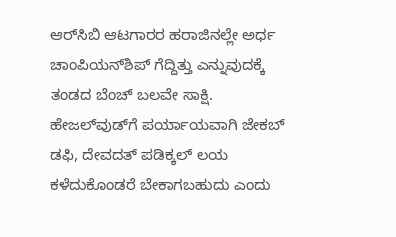ಆರ್‌ಸಿಬಿ ಆಟಗಾರರ ಹರಾಜಿನಲ್ಲೇ ಅರ್ಧ ಚಾಂಪಿಯನ್‌ಶಿಪ್‌ ಗೆದ್ದಿತ್ತು ಎನ್ನುವುದಕ್ಕೆ ತಂಡದ ಬೆಂಚ್‌ ಬಲವೇ ಸಾಕ್ಷಿ. ಹೇಜಲ್‌ವುಡ್‌ಗೆ ಪರ್ಯಾಯವಾಗಿ ಜೇಕಬ್‌ ಡಫಿ, ದೇವದತ್‌ ಪಡಿಕ್ಕಲ್‌ ಲಯ ಕಳೆದುಕೊಂಡರೆ ಬೇಕಾಗಬಹುದು ಎಂದು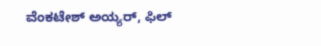ವೆಂಕಟೇಶ್‌ ಅಯ್ಯರ್‌, ಫಿಲ್‌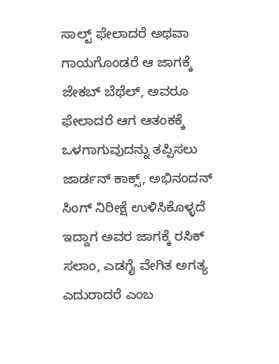ಸಾಲ್ಟ್‌ ಫೇಲಾದರೆ ಅಥವಾ ಗಾಯಗೊಂಡರೆ ಆ ಜಾಗಕ್ಕೆ ಜೇಕಬ್‌ ಬೆಥೆಲ್‌, ಅವರೂ ಫೇಲಾದರೆ ಆಗ ಆತಂಕಕ್ಕೆ ಒಳಗಾಗುವುದನ್ನು ತಪ್ಪಿಸಲು ಜಾರ್ಡನ್‌ ಕಾಕ್ಸ್‌, ಅಭಿನಂದನ್‌ ಸಿಂಗ್‌ ನಿರೀಕ್ಷೆ ಉಳಿಸಿಕೊಳ್ಳದೆ ಇದ್ದಾಗ ಅವರ ಜಾಗಕ್ಕೆ ರಸಿಕ್‌ ಸಲಾಂ, ಎಡಗೈ ವೇಗಿತ ಅಗತ್ಯ ಎದುರಾದರೆ ಎಂಬ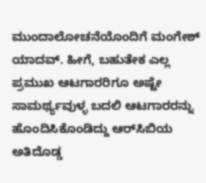ಮುಂದಾಲೋಚನೆಯೊಂದಿಗೆ ಮಂಗೇಶ್‌ ಯಾದವ್‌. ಹೀಗೆ, ಬಹುತೇಕ ಎಲ್ಲ ಪ್ರಮುಖ ಆಟಗಾರರಿಗೂ ಅಷ್ಟೇ ಸಾಮರ್ಥ್ಯವುಳ್ಳ ಬದಲಿ ಆಟಗಾರರನ್ನು ಹೊಂದಿಸಿಕೊಂಡಿದ್ದು ಆರ್‌ಸಿಬಿಯ ಅತಿದೊಡ್ಡ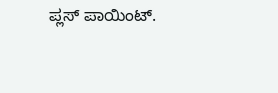ಪ್ಲಸ್‌ ಪಾಯಿಂಟ್‌.